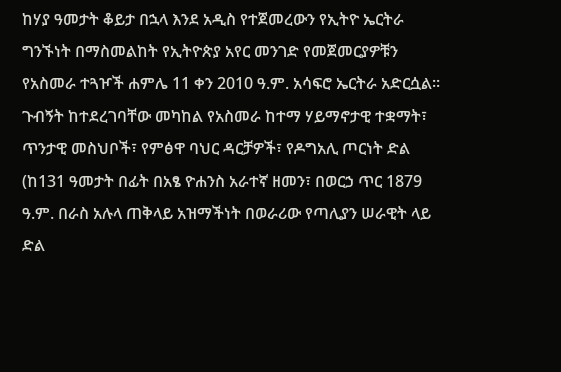ከሃያ ዓመታት ቆይታ በኋላ እንደ አዲስ የተጀመረውን የኢትዮ ኤርትራ ግንኙነት በማስመልከት የኢትዮጵያ አየር መንገድ የመጀመርያዎቹን የአስመራ ተጓዦች ሐምሌ 11 ቀን 2010 ዓ.ም. አሳፍሮ ኤርትራ አድርሷል፡፡ ጉብኝት ከተደረገባቸው መካከል የአስመራ ከተማ ሃይማኖታዊ ተቋማት፣ ጥንታዊ መስህቦች፣ የምፅዋ ባህር ዳርቻዎች፣ የዶግአሊ ጦርነት ድል (ከ131 ዓመታት በፊት በአፄ ዮሐንስ አራተኛ ዘመን፣ በወርኃ ጥር 1879 ዓ.ም. በራስ አሉላ ጠቅላይ አዝማችነት በወራሪው የጣሊያን ሠራዊት ላይ ድል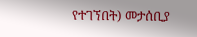የተገኘበት) መታሰቢያ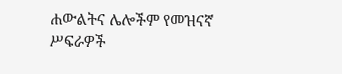ሐውልትና ሌሎችም የመዝናኛ ሥፍራዎች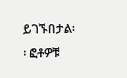ይገኙበታል፡፡ ፎቶዎቹ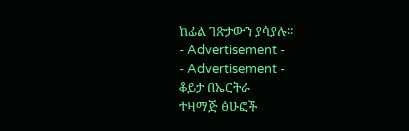ከፊል ገጽታውን ያሳያሉ፡፡
- Advertisement -
- Advertisement -
ቆይታ በኤርትራ
ተዛማጅ ፅሁፎች